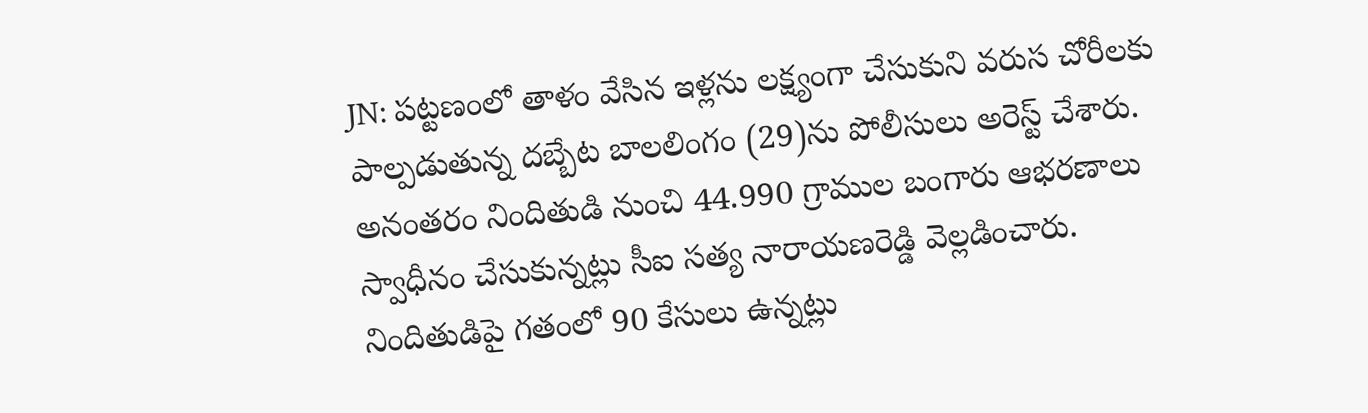JN: పట్టణంలో తాళం వేసిన ఇళ్లను లక్ష్యంగా చేసుకుని వరుస చోరీలకు పాల్పడుతున్న దబ్బేట బాలలింగం (29)ను పోలీసులు అరెస్ట్ చేశారు. అనంతరం నిందితుడి నుంచి 44.990 గ్రాముల బంగారు ఆభరణాలు స్వాధీనం చేసుకున్నట్లు సీఐ సత్య నారాయణరెడ్డి వెల్లడించారు. నిందితుడిపై గతంలో 90 కేసులు ఉన్నట్లు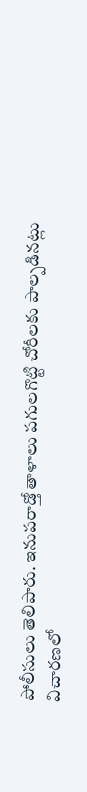పోలీసులు తెలిపారు. ఇనుపరాడ్తో తాళాలు పగులగొట్టి చోరీలకు పాల్పడినట్లు విచారణలో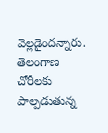వెల్లడైందన్నారు.
తెలంగాణ
చోరీలకు పాల్పడుతున్న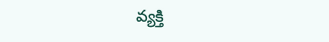వ్యక్తి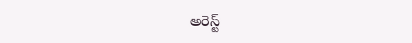అరెస్ట్